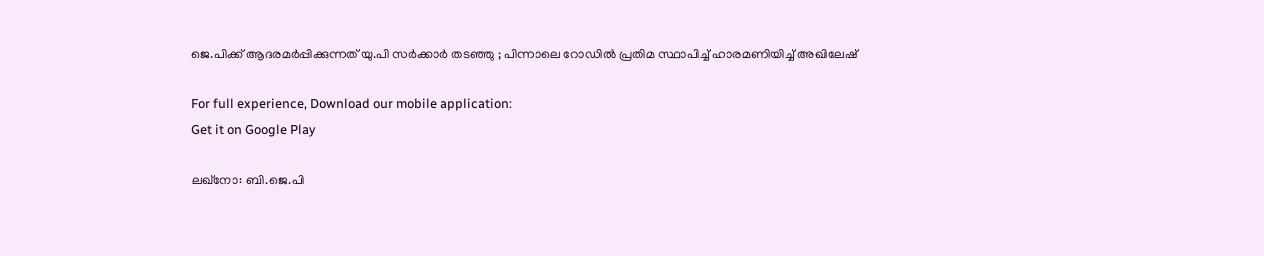ജെ.പിക്ക് ആദരമർപ്പിക്കുന്നത് യു.പി സർക്കാർ തടഞ്ഞു ; പിന്നാലെ റോഡിൽ പ്രതിമ സ്ഥാപിച്ച് ഹാരമണിയിച്ച് അഖിലേഷ്

For full experience, Download our mobile application:
Get it on Google Play

ലഖ്നോ: ബി.ജെ.പി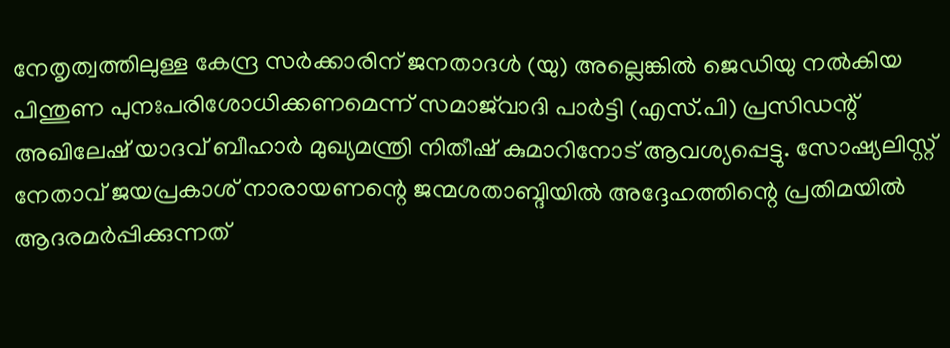നേതൃത്വത്തിലുള്ള കേന്ദ്ര സർക്കാരിന് ജനതാദൾ (യു) അല്ലെങ്കിൽ ജെഡിയു നൽകിയ പിന്തുണ പുനഃപരിശോധിക്കണമെന്ന് സമാജ്‌വാദി പാർട്ടി (എസ്.പി) പ്രസിഡന്റ് അഖിലേഷ് യാദവ് ബീഹാർ മുഖ്യമന്ത്രി നിതീഷ് കുമാറിനോട് ആവശ്യപ്പെട്ടു. സോഷ്യലിസ്റ്റ് നേതാവ് ജയപ്രകാശ് നാരായണന്റെ ജന്മശതാബ്ദിയിൽ അദ്ദേഹത്തിന്റെ പ്രതിമയിൽ ആദരമർപ്പിക്കുന്നത്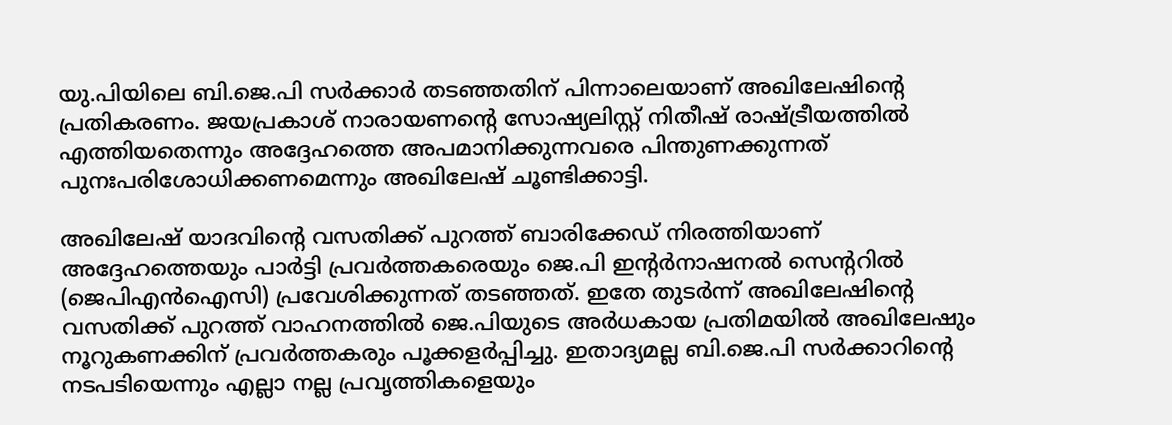യു.പിയിലെ ബി.ജെ.പി സർക്കാർ തടഞ്ഞതിന് പിന്നാലെയാണ് അഖിലേഷിന്റെ പ്രതികരണം. ജയപ്രകാശ് നാരായണന്റെ സോഷ്യലിസ്റ്റ് നിതീഷ് രാഷ്ട്രീയത്തിൽ എത്തിയതെന്നും അദ്ദേഹത്തെ അപമാനിക്കുന്നവരെ പിന്തുണക്കുന്നത് പുനഃപരിശോധിക്കണമെന്നും അഖിലേഷ് ചൂണ്ടിക്കാട്ടി.

അഖിലേഷ് യാദവിന്റെ വസതിക്ക് പുറത്ത് ബാരിക്കേഡ് നിരത്തിയാണ് അദ്ദേഹത്തെയും പാർട്ടി പ്രവർത്തകരെയും ജെ.പി ഇന്റർനാഷനൽ സെന്ററിൽ (ജെപിഎൻഐസി) പ്രവേശിക്കുന്നത് തടഞ്ഞത്. ഇതേ തുടർന്ന് അഖിലേഷിന്റെ വസതിക്ക് പുറത്ത് വാഹനത്തിൽ ജെ.പിയുടെ അർധകായ പ്രതിമയിൽ അഖിലേഷും നൂറുകണക്കിന് പ്രവർത്തകരും പൂക്കളർപ്പിച്ചു. ഇതാദ്യമല്ല ബി.ജെ.പി സർക്കാറിന്റെ നടപടിയെന്നും എല്ലാ നല്ല പ്രവൃത്തികളെയും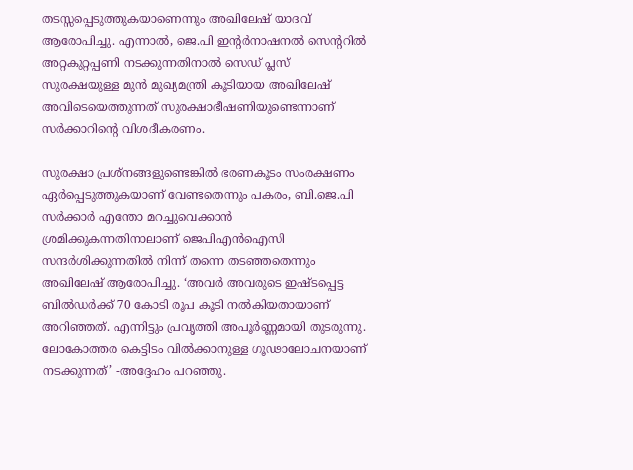തടസ്സപ്പെടുത്തുകയാണെന്നും അഖിലേഷ് യാദവ് ആരോപിച്ചു. എന്നാൽ, ജെ.പി ഇന്റർനാഷനൽ സെന്ററിൽ അറ്റകുറ്റപ്പണി നടക്കുന്നതിനാൽ സെഡ് പ്ലസ് സുരക്ഷയുള്ള മുൻ മുഖ്യമന്ത്രി കൂടിയായ അഖിലേഷ് അവിടെയെത്തുന്നത് സുരക്ഷാഭീഷണിയുണ്ടെന്നാണ് സർക്കാറിന്റെ വിശദീകരണം.

സുരക്ഷാ പ്രശ്‌നങ്ങളുണ്ടെങ്കിൽ ഭരണകൂടം സംരക്ഷണം ഏർപ്പെടുത്തുകയാണ് വേണ്ടതെന്നും പകരം, ബി.ജെ.പി സർക്കാർ എന്തോ മറച്ചുവെക്കാൻ ശ്രമിക്കുകന്നതിനാലാണ് ജെപിഎൻഐസി സന്ദർശിക്കുന്നതിൽ നിന്ന് തന്നെ തടഞ്ഞതെന്നും അഖിലേഷ് ആരോപിച്ചു. ‘അവർ അവരുടെ ഇഷ്ടപ്പെട്ട ബിൽഡർക്ക് 70 കോടി രൂപ കൂടി നൽകിയതായാണ് അറിഞ്ഞത്. എന്നിട്ടും പ്രവൃത്തി അപൂർണ്ണമായി തുടരുന്നു. ലോകോത്തര കെട്ടിടം വിൽക്കാനുള്ള ഗൂഢാലോചനയാണ് നടക്കുന്നത്’ -അദ്ദേഹം പറഞ്ഞു.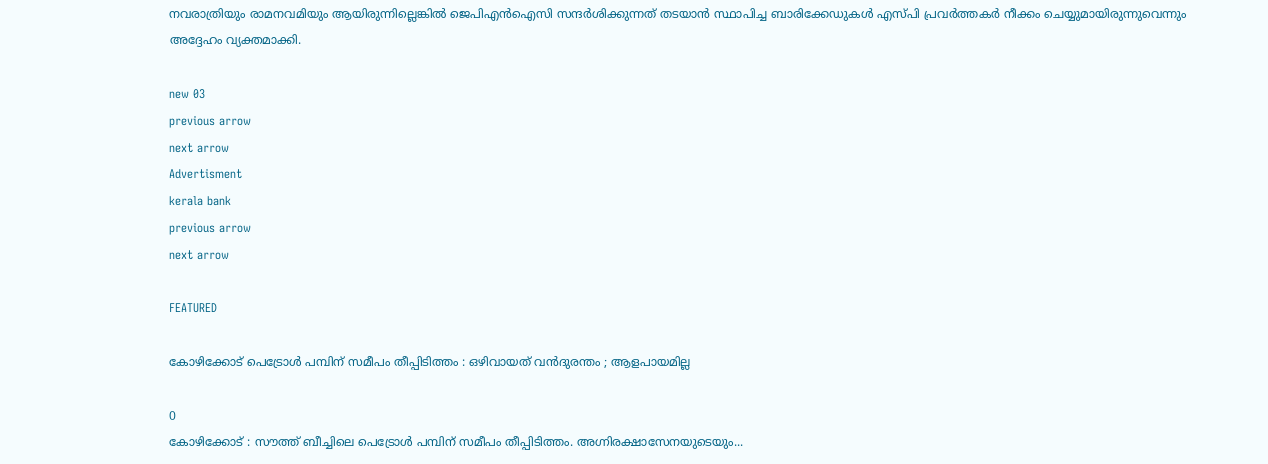നവരാത്രിയും രാമനവമിയും ആയിരുന്നില്ലെങ്കിൽ ജെപിഎൻഐസി സന്ദർശിക്കുന്നത് തടയാൻ സ്ഥാപിച്ച ബാരിക്കേഡുകൾ എസ്പി പ്രവർത്തകർ നീക്കം ചെയ്യുമായിരുന്നുവെന്നും അദ്ദേഹം വ്യക്തമാക്കി.

new 03
previous arrow
next arrow
Advertisment
kerala bank
previous arrow
next arrow

FEATURED

കോഴിക്കോട് പെട്രോൾ പമ്പിന് സമീപം തീപ്പിടിത്തം : ഒഴിവായത് വൻദുരന്തം ; ആളപായമില്ല

0
കോഴിക്കോട് : സൗത്ത് ബീച്ചിലെ പെട്രോൾ പമ്പിന് സമീപം തീപ്പിടിത്തം. അഗ്നിരക്ഷാസേനയുടെയും...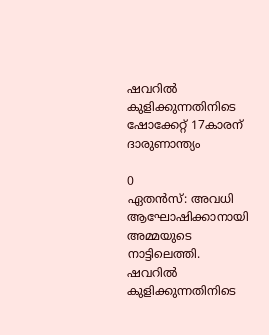ഷവറിൽ കുളിക്കുന്നതിനിടെ ഷോക്കേറ്റ് 17കാരന് ദാരുണാന്ത്യം

0
ഏതൻസ്: അവധി ആഘോഷിക്കാനായി അമ്മയുടെ നാട്ടിലെത്തി. ഷവറിൽ കുളിക്കുന്നതിനിടെ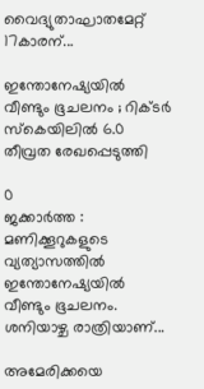വൈദ്യുതാഘാതമേറ്റ് 17കാരന്...

ഇന്തോനേഷ്യയിൽ വീണ്ടും ഭൂചലനം ; റിക്ടർ സ്കെയിലിൽ 6.0 തീവ്രത രേഖപ്പെടുത്തി

0
ജക്കാർത്ത : മണിക്കൂറുകളുടെ വ്യത്യാസത്തിൽ ഇന്തോനേഷ്യയിൽ വീണ്ടും ഭൂചലനം. ശനിയാഴ്ച രാത്രിയാണ്...

അമേരിക്കയെ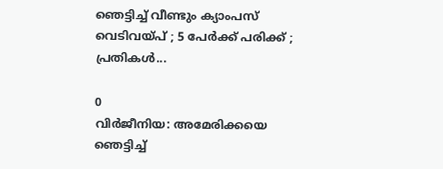ഞെട്ടിച്ച് വീണ്ടും ക്യാംപസ് വെടിവയ്പ് ; 5 പേർക്ക് പരിക്ക് ; പ്രതികൾ...

0
വിർജീനിയ: അമേരിക്കയെ ഞെട്ടിച്ച്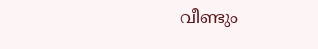വീണ്ടും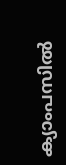ക്യാംപസിൽ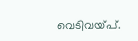വെടിവയ്പ്.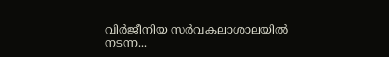വിർജീനിയ സർവകലാശാലയിൽ നടന്ന...